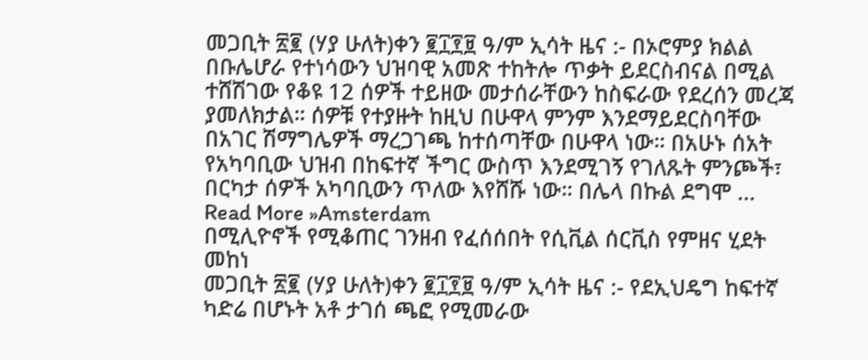መጋቢት ፳፪ (ሃያ ሁለት)ቀን ፪፲፻፱ ዓ/ም ኢሳት ዜና :- በኦሮምያ ክልል በቡሌሆራ የተነሳውን ህዝባዊ አመጽ ተከትሎ ጥቃት ይደርስብናል በሚል ተሸሽገው የቆዩ 12 ሰዎች ተይዘው መታሰራቸውን ከስፍራው የደረሰን መረጃ ያመለክታል። ሰዎቹ የተያዙት ከዚህ በሁዋላ ምንም እንደማይደርስባቸው በአገር ሽማግሌዎች ማረጋገጫ ከተሰጣቸው በሁዋላ ነው። በአሁኑ ሰአት የአካባቢው ህዝብ በከፍተኛ ችግር ውስጥ እንደሚገኝ የገለጹት ምንጮች፣ በርካታ ሰዎች አካባቢውን ጥለው እየሸሹ ነው። በሌላ በኩል ደግሞ ...
Read More »Amsterdam
በሚሊዮኖች የሚቆጠር ገንዘብ የፈሰሰበት የሲቪል ሰርቪስ የምዘና ሂደት መከነ
መጋቢት ፳፪ (ሃያ ሁለት)ቀን ፪፲፻፱ ዓ/ም ኢሳት ዜና :- የደኢህዴግ ከፍተኛ ካድሬ በሆኑት አቶ ታገሰ ጫፎ የሚመራው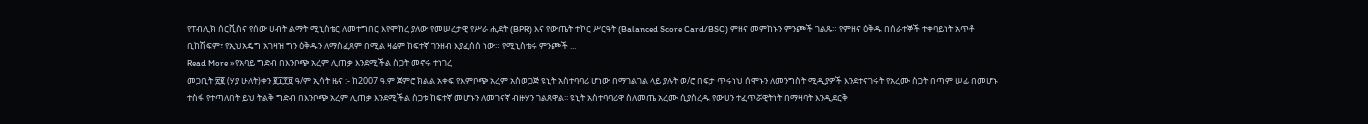የፐብሊክ ሰርቪስና የሰው ሀብት ልማት ሚኒስቴር ለመተግበር እየሞከረ ያለው የመሠረታዊ የሥራ ሒደት (BPR) እና የውጤት ተኮር ሥርዓት (Balanced Score Card/BSC) ምዘና መምከኑን ምንጮች ገልጹ። የምዘና ዕቅዱ በሰራተኞች ተቀባይነት አጥቶ ቢከሽፍም፣ የኢህአዴግ አገዛዝ ግን ዕቅዱን ለማስፈጸም በሚል ዛሬም ከፍተኛ ገንዘብ እያፈሰሰ ነው። የሚኒስቴሩ ምንጮች ...
Read More »የአባይ ግድብ በእንቦጭ አረም ሊጠቃ እንደሚችል ስጋት መኖሩ ተነገረ
መጋቢት ፳፪ (ሃያ ሁለት)ቀን ፪፲፻፱ ዓ/ም ኢሳት ዜና :- ከ2007 ዓ.ም ጀምሮ ክልል አቀፍ የእምቦጭ አረም አስወጋጅ ዩኒት አስተባባሪ ሆነው በማገልገል ላይ ያሉት ወ/ሮ በፍታ ጥሩነህ ሰሞኑን ለመንግስት ሚዲያዎች እንደተናገሩት የአረሙ ስጋት በጣም ሠፊ በመሆኑ ተስፋ የተጣለበት ይህ ትልቅ ግድብ በእንቦጭ አረም ሊጠቃ እንደሚችል ስጋቱ ከፍተኛ መሆኑን ለመገናኛ ብዙሃን ገልጸዋል፡፡ ዩኒት አስተባባሪዋ ስለመጤ አረሙ ሲያስረዱ የውሀን ተፈጥሯዊትነት በማዛባት እንዲደርቅ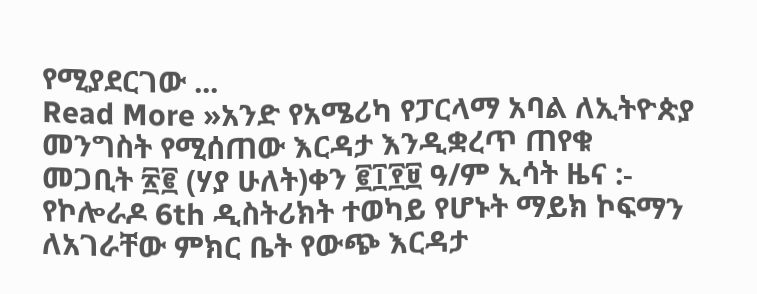የሚያደርገው ...
Read More »አንድ የአሜሪካ የፓርላማ አባል ለኢትዮጵያ መንግስት የሚሰጠው እርዳታ እንዲቋረጥ ጠየቁ
መጋቢት ፳፪ (ሃያ ሁለት)ቀን ፪፲፻፱ ዓ/ም ኢሳት ዜና :- የኮሎራዶ 6th ዲስትሪክት ተወካይ የሆኑት ማይክ ኮፍማን ለአገራቸው ምክር ቤት የውጭ እርዳታ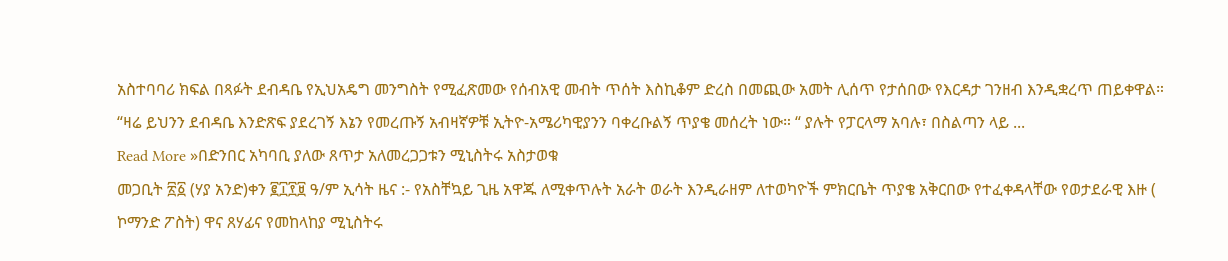አስተባባሪ ክፍል በጻፉት ደብዳቤ የኢህአዴግ መንግስት የሚፈጽመው የሰብአዊ መብት ጥሰት እስኪቆም ድረስ በመጪው አመት ሊሰጥ የታሰበው የእርዳታ ገንዘብ እንዲቋረጥ ጠይቀዋል። “ዛሬ ይህንን ደብዳቤ እንድጽፍ ያደረገኝ እኔን የመረጡኝ አብዛኛዎቹ ኢትዮ-አሜሪካዊያንን ባቀረቡልኝ ጥያቄ መሰረት ነው። “ ያሉት የፓርላማ አባሉ፣ በስልጣን ላይ ...
Read More »በድንበር አካባቢ ያለው ጸጥታ አለመረጋጋቱን ሚኒስትሩ አስታወቁ
መጋቢት ፳፩ (ሃያ አንድ)ቀን ፪፲፻፱ ዓ/ም ኢሳት ዜና :- የአስቸኳይ ጊዜ አዋጁ ለሚቀጥሉት አራት ወራት እንዲራዘም ለተወካዮች ምክርቤት ጥያቄ አቅርበው የተፈቀዳላቸው የወታደራዊ እዙ ( ኮማንድ ፖስት) ዋና ጸሃፊና የመከላከያ ሚኒስትሩ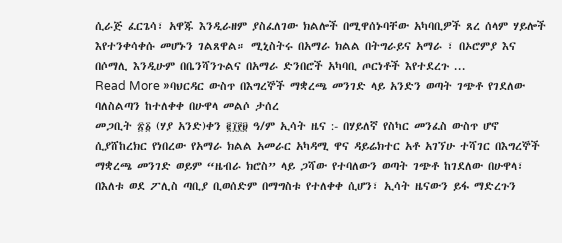ሲራጅ ፈርጌሳ፣ አዋጁ እንዲራዘም ያስፈለገው ክልሎች በሚዋሰኑባቸው አካባቢዎች ጸረ ሰላም ሃይሎች እየተንቀሳቀሱ መሆኑን ገልጸዋል። ሚኒስትሩ በአማራ ክልል በትግራይና አማራ ፣ በኦሮምያ እና በሶማሊ እንዲሁም በቤንሻንጉልና በአማራ ድንበሮች አካባቢ ጦርነቶች እየተደረጉ ...
Read More »ባህርዳር ውስጥ በእግረኞች ማቋረጫ መንገድ ላይ አንድን ወጣት ገጭቶ የገደለው ባለስልጣን ከተለቀቀ በሁዋላ መልሶ ታሰረ
መጋቢት ፳፩ (ሃያ አንድ)ቀን ፪፲፻፱ ዓ/ም ኢሳት ዜና :- በሃይለኛ የስካር መንፈስ ውስጥ ሆኖ ሲያሸከረክር የነበረው የአማራ ክልል አመራር አካዳሚ ዋና ዳይሬክተር አቶ አገኘሁ ተሻገር በእግረኞች ማቋረጫ መንገድ ወይም “ዜብራ ክሮስ” ላይ ጋሻው የተባለውን ወጣት ገጭቶ ከገደለው በሁዋላ፣ በእለቱ ወደ ፖሊስ ጣቢያ ቢወሰድም በማግስቱ የተለቀቀ ሲሆን፣ ኢሳት ዜናውን ይፋ ማድረጉን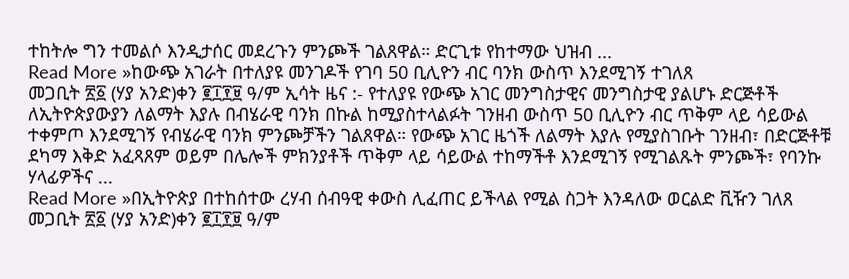ተከትሎ ግን ተመልሶ እንዲታሰር መደረጉን ምንጮች ገልጸዋል። ድርጊቱ የከተማው ህዝብ ...
Read More »ከውጭ አገራት በተለያዩ መንገዶች የገባ 50 ቢሊዮን ብር ባንክ ውስጥ እንደሚገኝ ተገለጸ
መጋቢት ፳፩ (ሃያ አንድ)ቀን ፪፲፻፱ ዓ/ም ኢሳት ዜና :- የተለያዩ የውጭ አገር መንግስታዊና መንግስታዊ ያልሆኑ ድርጅቶች ለኢትዮጵያውያን ለልማት እያሉ በብሄራዊ ባንክ በኩል ከሚያስተላልፉት ገንዘብ ውስጥ 50 ቢሊዮን ብር ጥቅም ላይ ሳይውል ተቀምጦ እንደሚገኝ የብሄራዊ ባንክ ምንጮቻችን ገልጸዋል። የውጭ አገር ዜጎች ለልማት እያሉ የሚያስገቡት ገንዘብ፣ በድርጅቶቹ ደካማ እቅድ አፈጻጸም ወይም በሌሎች ምክንያቶች ጥቅም ላይ ሳይውል ተከማችቶ እንደሚገኝ የሚገልጹት ምንጮች፣ የባንኩ ሃላፊዎችና ...
Read More »በኢትዮጵያ በተከሰተው ረሃብ ሰብዓዊ ቀውስ ሊፈጠር ይችላል የሚል ስጋት እንዳለው ወርልድ ቪዥን ገለጸ
መጋቢት ፳፩ (ሃያ አንድ)ቀን ፪፲፻፱ ዓ/ም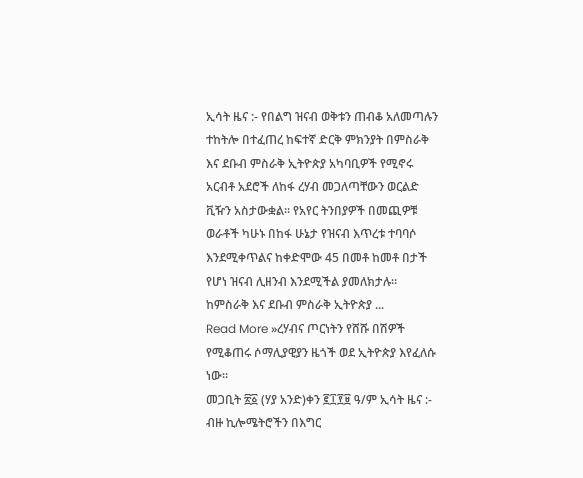ኢሳት ዜና :- የበልግ ዝናብ ወቅቱን ጠብቆ አለመጣሉን ተከትሎ በተፈጠረ ከፍተኛ ድርቅ ምክንያት በምስራቅ እና ደቡብ ምስራቅ ኢትዮጵያ አካባቢዎች የሚኖሩ አርብቶ አደሮች ለከፋ ረሃብ መጋለጣቸውን ወርልድ ቪዥን አስታውቋል። የአየር ትንበያዎች በመጪዎቹ ወራቶች ካሁኑ በከፋ ሁኔታ የዝናብ እጥረቱ ተባባሶ እንደሚቀጥልና ከቀድሞው 45 በመቶ ከመቶ በታች የሆነ ዝናብ ሊዘንብ እንደሚችል ያመለክታሉ። ከምስራቅ እና ደቡብ ምስራቅ ኢትዮጵያ ...
Read More »ረሃብና ጦርነትን የሸሹ በሽዎች የሚቆጠሩ ሶማሊያዊያን ዜጎች ወደ ኢትዮጵያ እየፈለሱ ነው።
መጋቢት ፳፩ (ሃያ አንድ)ቀን ፪፲፻፱ ዓ/ም ኢሳት ዜና :- ብዙ ኪሎሜትሮችን በእግር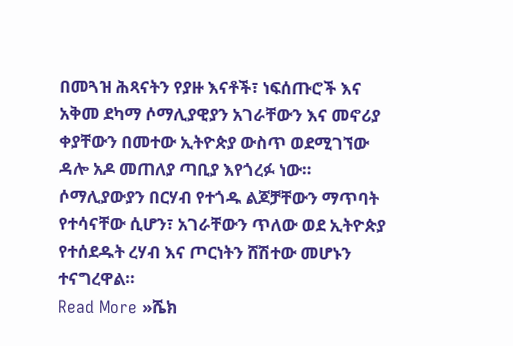በመጓዝ ሕጻናትን የያዙ እናቶች፣ ነፍሰጡሮች እና አቅመ ደካማ ሶማሊያዊያን አገራቸውን እና መኖሪያ ቀያቸውን በመተው ኢትዮጵያ ውስጥ ወደሚገኘው ዳሎ አዶ መጠለያ ጣቢያ እየጎረፉ ነው። ሶማሊያውያን በርሃብ የተጎዱ ልጆቻቸውን ማጥባት የተሳናቸው ሲሆን፣ አገራቸውን ጥለው ወደ ኢትዮጵያ የተሰደዱት ረሃብ እና ጦርነትን ሸሽተው መሆኑን ተናግረዋል።
Read More »ሼክ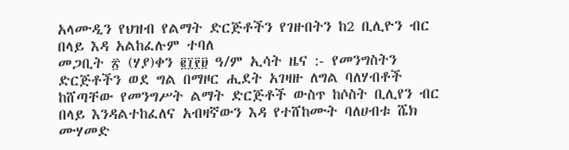አላሙዲን የህዝብ የልማት ድርጅቶችን የገዙበትን ከ2 ቢሊዮን ብር በላይ እዳ አልከፈሉም ተባለ
መጋቢት ፳ (ሃያ)ቀን ፪፲፻፱ ዓ/ም ኢሳት ዜና :- የመንግስትን ድርጅቶችን ወደ ግል በማዞር ሒደት አገዛዙ ለግል ባለሃብቶች ከሸጣቸው የመንግሥት ልማት ድርጅቶች ውስጥ ከሶስት ቢሊየን ብር በላይ እንዳልተከፈለና አብዛኛውን እዳ የተሸከሙት ባለሀብቱ ሼክ ሙሃመድ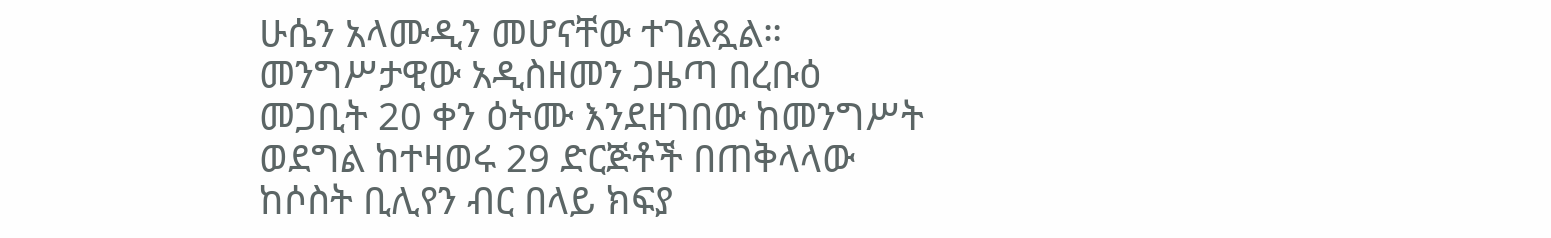ሁሴን አላሙዲን መሆናቸው ተገልጿል። መንግሥታዊው አዲስዘመን ጋዜጣ በረቡዕ መጋቢት 20 ቀን ዕትሙ እንደዘገበው ከመንግሥት ወደግል ከተዛወሩ 29 ድርጅቶች በጠቅላላው ከሶስት ቢሊየን ብር በላይ ክፍያ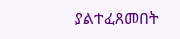ያልተፈጸመበት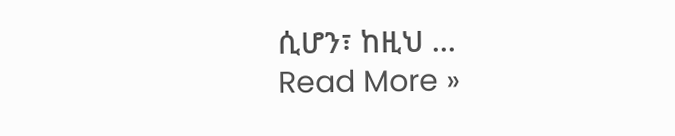ሲሆን፣ ከዚህ ...
Read More »